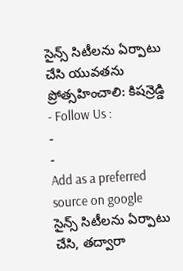సైన్స్ సిటీలను ఏర్పాటు చేసి యువతను ప్రోత్సహించాలి: కిషన్రెడ్డి
- Follow Us :
-
-
Add as a preferred
source on google
సైన్స్ సిటీలను ఏర్పాటు చేసి, తద్వారా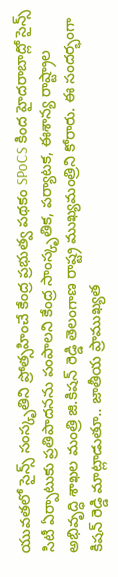యువతలో సైన్స్ సంస్కృతిని ప్రోత్సహించే కేంద్ర ప్రభుత్వ పథకం SPoCS కింద హైదరాబాద్లో సైన్స్ సిటీ ఏర్పాటుకు ప్రతిపాదనను పంపాలని కేంద్ర సాంస్కృతిక, పర్యాటక, ఈశాన్య రాష్ట్రాల అభివృద్ధి శాఖల మంత్రి జి.కిషన్ రెడ్డి తెలంగాణ రాష్ట్ర ముఖ్యమంత్రిని కోరారు. ఈ సందర్భంగా కిషన్ రెడ్డి మాట్లాడుతూ.. జాతీయ ప్రాముఖ్యత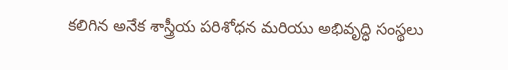కలిగిన అనేక శాస్త్రీయ పరిశోధన మరియు అభివృద్ధి సంస్థలు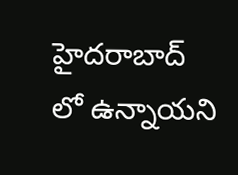హైదరాబాద్ లో ఉన్నాయని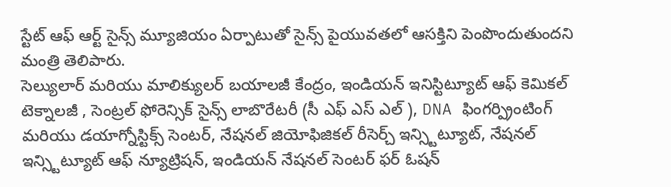స్టేట్ ఆఫ్ ఆర్ట్ సైన్స్ మ్యూజియం ఏర్పాటుతో సైన్స్ పైయువతలో ఆసక్తిని పెంపొందుతుందని మంత్రి తెలిపారు.
సెల్యులార్ మరియు మాలిక్యులర్ బయాలజీ కేంద్రం, ఇండియన్ ఇనిస్టిట్యూట్ ఆఫ్ కెమికల్ టెక్నాలజీ , సెంట్రల్ ఫోరెన్సిక్ సైన్స్ లాబొరేటరీ (సీ ఎఫ్ ఎస్ ఎల్ ), DNA ఫింగర్ప్రింటింగ్ మరియు డయాగ్నోస్టిక్స్ సెంటర్, నేషనల్ జియోఫిజికల్ రీసెర్చ్ ఇన్స్టిట్యూట్, నేషనల్ ఇన్స్టిట్యూట్ ఆఫ్ న్యూట్రిషన్, ఇండియన్ నేషనల్ సెంటర్ ఫర్ ఓషన్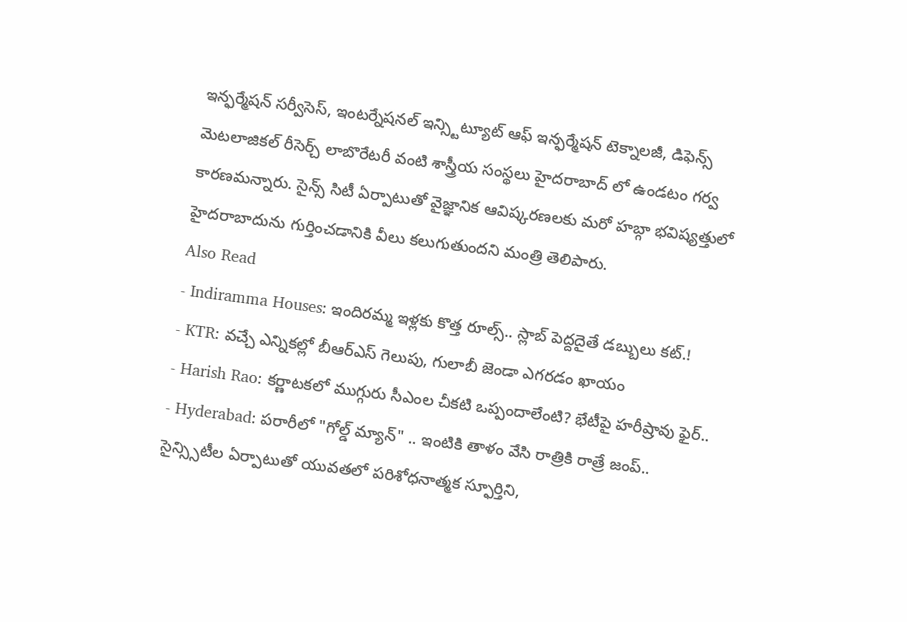ఇన్ఫర్మేషన్ సర్వీసెస్, ఇంటర్నేషనల్ ఇన్స్టిట్యూట్ ఆఫ్ ఇన్ఫర్మేషన్ టెక్నాలజీ, డిఫెన్స్ మెటలాజికల్ రీసెర్చ్ లాబొరేటరీ వంటి శాస్త్రీయ సంస్థలు హైదరాబాద్ లో ఉండటం గర్వ కారణమన్నారు. సైన్స్ సిటీ ఏర్పాటుతో వైజ్ఞానిక ఆవిష్కరణలకు మరో హబ్గా భవిష్యత్తులో హైదరాబాదును గుర్తించడానికి వీలు కలుగుతుందని మంత్రి తెలిపారు.
Also Read
- Indiramma Houses: ఇందిరమ్మ ఇళ్లకు కొత్త రూల్స్.. స్లాబ్ పెద్దదైతే డబ్బులు కట్.!
- KTR: వచ్చే ఎన్నికల్లో బీఆర్ఎస్ గెలుపు, గులాబీ జెండా ఎగరడం ఖాయం
- Harish Rao: కర్ణాటకలో ముగ్గురు సీఎంల చీకటి ఒప్పందాలేంటి? భేటీపై హరీష్రావు ఫైర్..
- Hyderabad: పరారీలో "గోల్డ్ మ్యాన్" .. ఇంటికి తాళం వేసి రాత్రికి రాత్రే జంప్..
సైన్స్సిటీల ఏర్పాటుతో యువతలో పరిశోధనాత్మక స్ఫూర్తిని,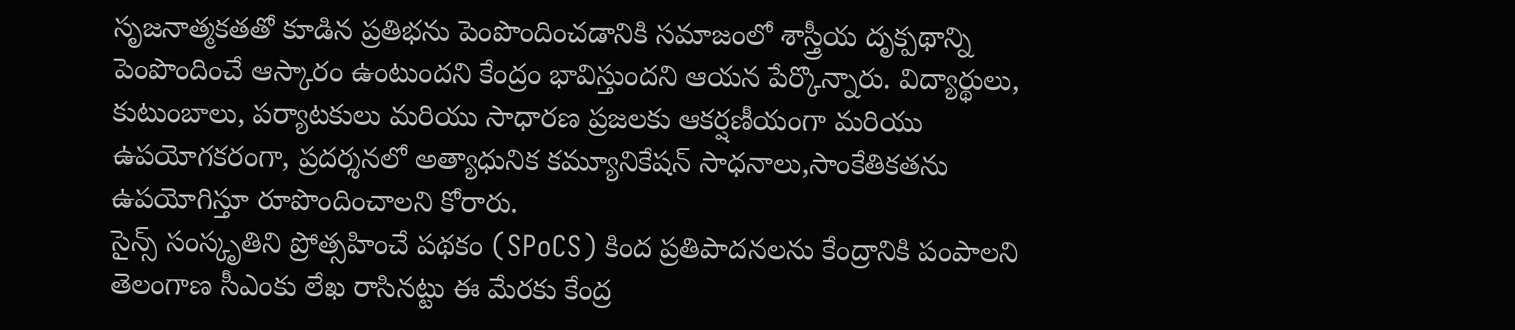సృజనాత్మకతతో కూడిన ప్రతిభను పెంపొందించడానికి సమాజంలో శాస్త్రీయ దృక్పథాన్ని పెంపొందించే ఆస్కారం ఉంటుందని కేంద్రం భావిస్తుందని ఆయన పేర్కొన్నారు. విద్యార్థులు, కుటుంబాలు, పర్యాటకులు మరియు సాధారణ ప్రజలకు ఆకర్షణీయంగా మరియు ఉపయోగకరంగా, ప్రదర్శనలో అత్యాధునిక కమ్యూనికేషన్ సాధనాలు,సాంకేతికతను ఉపయోగిస్తూ రూపొందించాలని కోరారు.
సైన్స్ సంస్కృతిని ప్రోత్సహించే పథకం (SPoCS) కింద ప్రతిపాదనలను కేంద్రానికి పంపాలని తెలంగాణ సీఎంకు లేఖ రాసినట్టు ఈ మేరకు కేంద్ర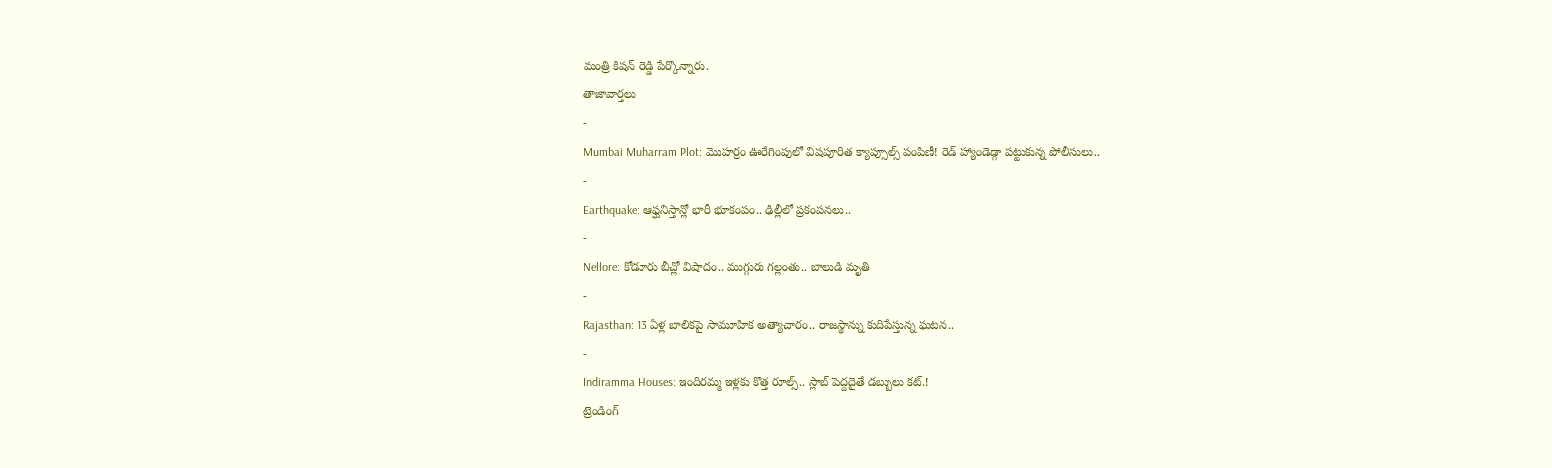మంత్రి కిషన్ రెడ్డి పేర్కొన్నారు.
తాజావార్తలు
-
Mumbai Muharram Plot: మొహర్రం ఊరేగింపులో విషపూరిత క్యాప్సూల్స్ పంపిణీ! రెడ్ హ్యాండెడ్గా పట్టుకున్న పోలీసులు..
-
Earthquake: ఆఫ్ఘనిస్తాన్లో భారీ భూకంపం.. ఢిల్లీలో ప్రకంపనలు..
-
Nellore: కోడూరు బీచ్లో విషాదం.. ముగ్గురు గల్లంతు.. బాలుడి మృతి
-
Rajasthan: 13 ఏళ్ల బాలికపై సామూహిక అత్యాచారం.. రాజస్థాన్ను కుదిపేస్తున్న ఘటన..
-
Indiramma Houses: ఇందిరమ్మ ఇళ్లకు కొత్త రూల్స్.. స్లాబ్ పెద్దదైతే డబ్బులు కట్.!
ట్రెండింగ్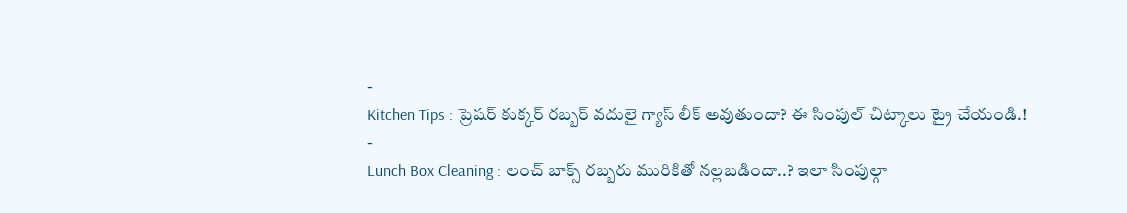-
Kitchen Tips : ప్రెషర్ కుక్కర్ రబ్బర్ వదులై గ్యాస్ లీక్ అవుతుందా? ఈ సింపుల్ చిట్కాలు ట్రై చేయండి.!
-
Lunch Box Cleaning : లంచ్ బాక్స్ రబ్బరు మురికితో నల్లబడిందా..? ఇలా సింపుల్గా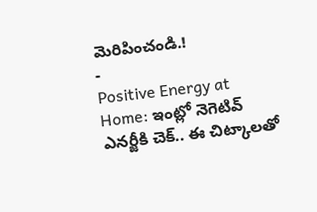మెరిపించండి.!
-
Positive Energy at Home: ఇంట్లో నెగెటివ్ ఎనర్జీకి చెక్.. ఈ చిట్కాలతో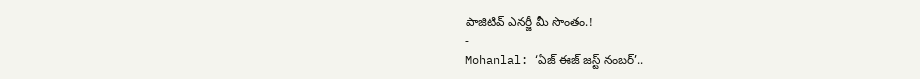పాజిటివ్ ఎనర్జీ మీ సొంతం.!
-
Mohanlal: ‘ఏజ్ ఈజ్ జస్ట్ నంబర్’..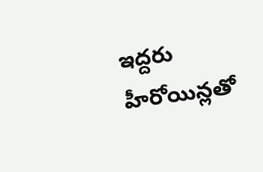ఇద్దరు హీరోయిన్లతో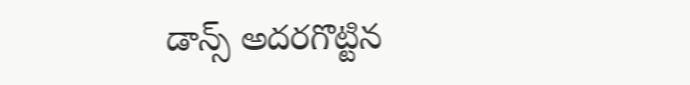డాన్స్ అదరగొట్టిన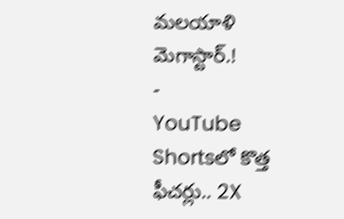మలయాళి మెగాస్టార్.!
-
YouTube Shortsలో కొత్త ఫీచర్లు.. 2X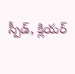స్పీడ్, క్లియర్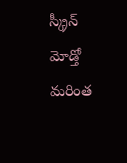స్క్రీన్ మోడ్తో మరింత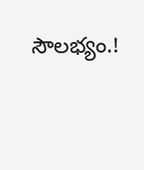సౌలభ్యం.!